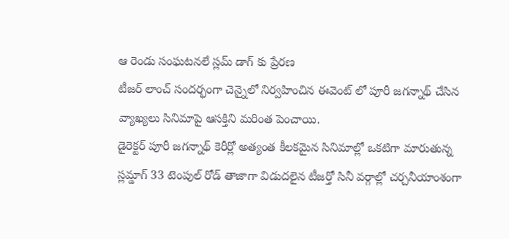ఆ రెండు సంఘటనలే స్లమ్ డాగ్ కు ప్రేరణ
టీజర్ లాంచ్ సందర్భంగా చెన్నైలో నిర్వహించిన ఈవెంట్ లో పూరీ జగన్నాథ్ చేసిన వ్యాఖ్యలు సినిమాపై ఆసక్తిని మరింత పెంచాయి.
డైరెక్టర్ పూరీ జగన్నాథ్ కెరీర్లో అత్యంత కీలకమైన సినిమాల్లో ఒకటిగా మారుతున్న స్లమ్డాగ్ 33 టెంపుల్ రోడ్ తాజాగా విడుదలైన టీజర్తో సినీ వర్గాల్లో చర్చనీయాంశంగా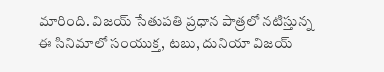మారింది. విజయ్ సేతుపతి ప్రధాన పాత్రలో నటిస్తున్న ఈ సినిమాలో సంయుక్త, టబు, దునియా విజయ్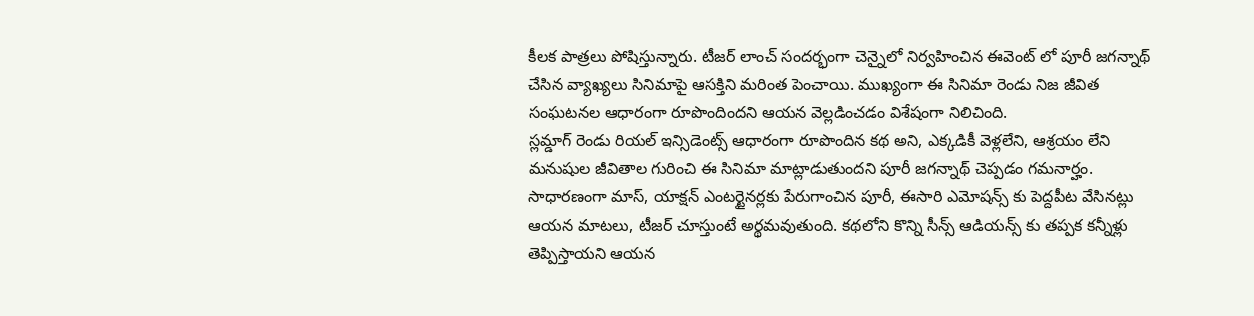కీలక పాత్రలు పోషిస్తున్నారు. టీజర్ లాంచ్ సందర్భంగా చెన్నైలో నిర్వహించిన ఈవెంట్ లో పూరీ జగన్నాథ్ చేసిన వ్యాఖ్యలు సినిమాపై ఆసక్తిని మరింత పెంచాయి. ముఖ్యంగా ఈ సినిమా రెండు నిజ జీవిత సంఘటనల ఆధారంగా రూపొందిందని ఆయన వెల్లడించడం విశేషంగా నిలిచింది.
స్లమ్డాగ్ రెండు రియల్ ఇన్సిడెంట్స్ ఆధారంగా రూపొందిన కథ అని, ఎక్కడికీ వెళ్లలేని, ఆశ్రయం లేని మనుషుల జీవితాల గురించి ఈ సినిమా మాట్లాడుతుందని పూరీ జగన్నాథ్ చెప్పడం గమనార్హం. సాధారణంగా మాస్, యాక్షన్ ఎంటర్టైనర్లకు పేరుగాంచిన పూరీ, ఈసారి ఎమోషన్స్ కు పెద్దపీట వేసినట్లు ఆయన మాటలు, టీజర్ చూస్తుంటే అర్థమవుతుంది. కథలోని కొన్ని సీన్స్ ఆడియన్స్ కు తప్పక కన్నీళ్లు తెప్పిస్తాయని ఆయన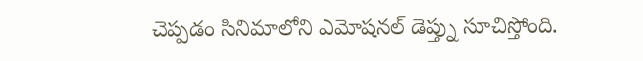చెప్పడం సినిమాలోని ఎమోషనల్ డెప్త్ను సూచిస్తోంది.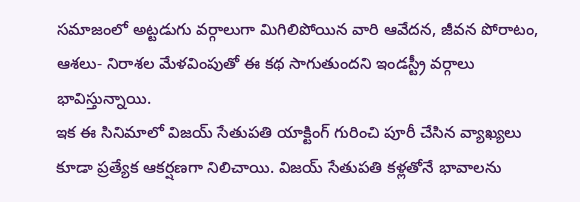సమాజంలో అట్టడుగు వర్గాలుగా మిగిలిపోయిన వారి ఆవేదన, జీవన పోరాటం, ఆశలు- నిరాశల మేళవింపుతో ఈ కథ సాగుతుందని ఇండస్ట్రీ వర్గాలు భావిస్తున్నాయి.
ఇక ఈ సినిమాలో విజయ్ సేతుపతి యాక్టింగ్ గురించి పూరీ చేసిన వ్యాఖ్యలు కూడా ప్రత్యేక ఆకర్షణగా నిలిచాయి. విజయ్ సేతుపతి కళ్లతోనే భావాలను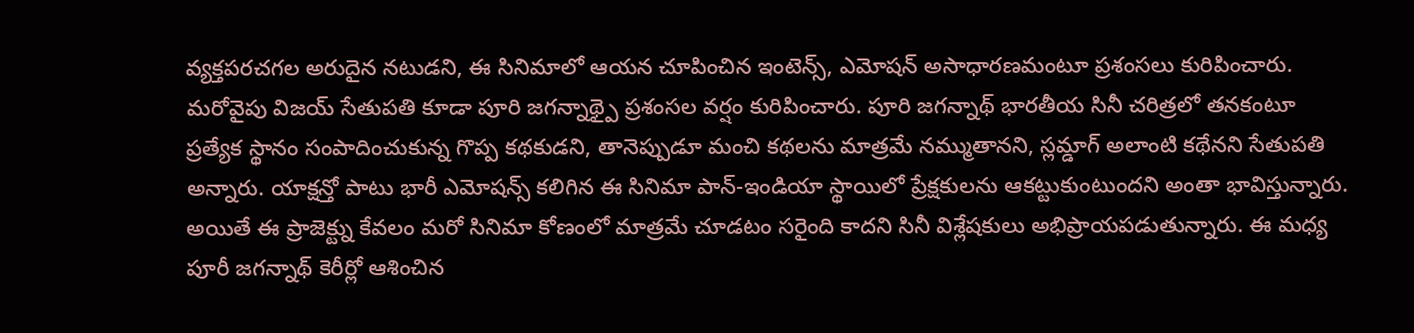వ్యక్తపరచగల అరుదైన నటుడని, ఈ సినిమాలో ఆయన చూపించిన ఇంటెన్స్, ఎమోషన్ అసాధారణమంటూ ప్రశంసలు కురిపించారు. మరోవైపు విజయ్ సేతుపతి కూడా పూరి జగన్నాథ్పై ప్రశంసల వర్షం కురిపించారు. పూరి జగన్నాథ్ భారతీయ సినీ చరిత్రలో తనకంటూ ప్రత్యేక స్థానం సంపాదించుకున్న గొప్ప కథకుడని, తానెప్పుడూ మంచి కథలను మాత్రమే నమ్ముతానని, స్లమ్డాగ్ అలాంటి కథేనని సేతుపతి అన్నారు. యాక్షన్తో పాటు భారీ ఎమోషన్స్ కలిగిన ఈ సినిమా పాన్-ఇండియా స్థాయిలో ప్రేక్షకులను ఆకట్టుకుంటుందని అంతా భావిస్తున్నారు.
అయితే ఈ ప్రాజెక్ట్ను కేవలం మరో సినిమా కోణంలో మాత్రమే చూడటం సరైంది కాదని సినీ విశ్లేషకులు అభిప్రాయపడుతున్నారు. ఈ మధ్య పూరీ జగన్నాథ్ కెరీర్లో ఆశించిన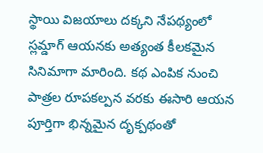స్థాయి విజయాలు దక్కని నేపథ్యంలో స్లమ్డాగ్ ఆయనకు అత్యంత కీలకమైన సినిమాగా మారింది. కథ ఎంపిక నుంచి పాత్రల రూపకల్పన వరకు ఈసారి ఆయన పూర్తిగా భిన్నమైన దృక్పథంతో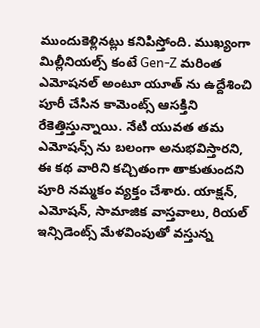ముందుకెళ్లినట్లు కనిపిస్తోంది. ముఖ్యంగా మిల్లీనియల్స్ కంటే Gen-Z మరింత ఎమోషనల్ అంటూ యూత్ ను ఉద్దేశించి పూరీ చేసిన కామెంట్స్ ఆసక్తిని రేకెత్తిస్తున్నాయి. నేటి యువత తమ ఎమోషన్స్ ను బలంగా అనుభవిస్తారని, ఈ కథ వారిని కచ్చితంగా తాకుతుందని పూరి నమ్మకం వ్యక్తం చేశారు. యాక్షన్, ఎమోషన్, సామాజిక వాస్తవాలు, రియల్ ఇన్సిడెంట్స్ మేళవింపుతో వస్తున్న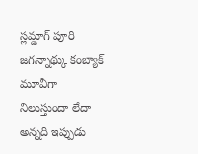స్లమ్డాగ్ పూరి జగన్నాథ్కు కంబ్యాక్ మూవీగా నిలుస్తుందా లేదా అన్నది ఇప్పుడు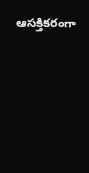ఆసక్తికరంగా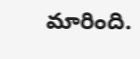మారింది.